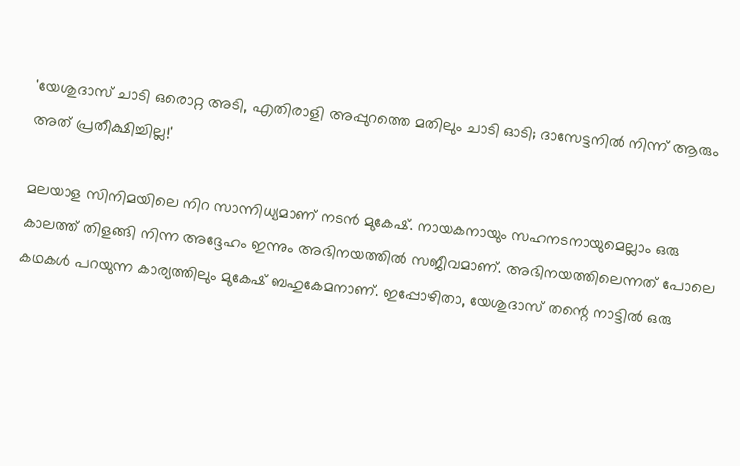'യേശുദാസ് ചാടി ഒരൊറ്റ അടി, എതിരാളി അപ്പുറത്തെ മതിലും ചാടി ഓടി; ദാസേട്ടനിൽ നിന്ന് ആരും അത് പ്രതീക്ഷിച്ചില്ല!'

മലയാള സിനിമയിലെ നിറ സാന്നിധ്യമാണ് നടൻ മുകേഷ്. നായകനായും സഹനടനായുമെല്ലാം ഒരു കാലത്ത് തിളങ്ങി നിന്ന അദ്ദേഹം ഇന്നും അഭിനയത്തിൽ സജീവമാണ്. അഭിനയത്തിലെന്നത് പോലെ കഥകൾ പറയുന്ന കാര്യത്തിലും മുകേഷ് ബഹുകേമനാണ്. ഇപ്പോഴിതാ, യേശുദാസ് തന്റെ നാട്ടിൽ ഒരു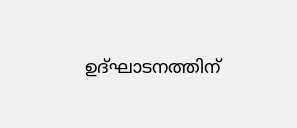ഉദ്‌ഘാടനത്തിന്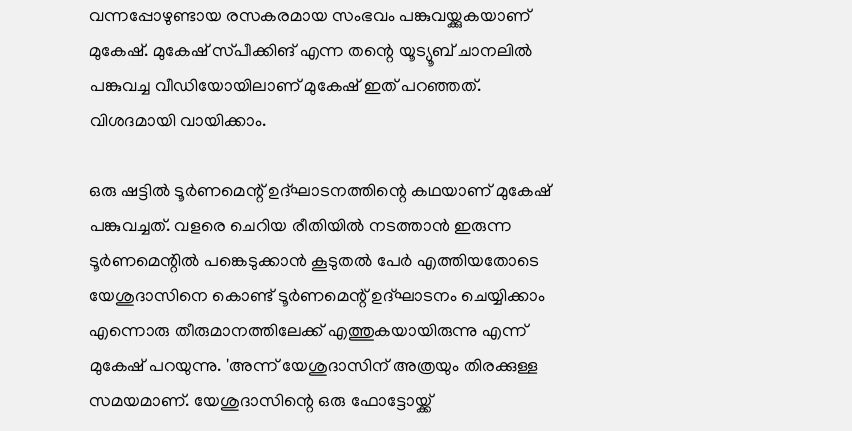വന്നപ്പോഴുണ്ടായ രസകരമായ സംഭവം പങ്കുവയ്ക്കുകയാണ് മുകേഷ്. മുകേഷ് സ്‌പീക്കിങ് എന്ന തന്റെ യൂട്യൂബ് ചാനലിൽ പങ്കുവച്ച വീഡിയോയിലാണ് മുകേഷ് ഇത് പറഞ്ഞത്. വിശദമായി വായിക്കാം.

ഒരു ഷട്ടിൽ ടൂർണമെന്റ് ഉദ്‌ഘാടനത്തിന്റെ കഥയാണ് മുകേഷ് പങ്കുവച്ചത്. വളരെ ചെറിയ രീതിയിൽ നടത്താൻ ഇരുന്ന ടൂർണമെന്റിൽ പങ്കെടുക്കാൻ കൂടുതൽ പേർ എത്തിയതോടെ യേശുദാസിനെ കൊണ്ട് ടൂർണമെന്റ് ഉദ്‌ഘാടനം ചെയ്യിക്കാം എന്നൊരു തീരുമാനത്തിലേക്ക് എത്തുകയായിരുന്നു എന്ന് മുകേഷ് പറയുന്നു. 'അന്ന് യേശുദാസിന് അത്രയും തിരക്കുള്ള സമയമാണ്. യേശുദാസിന്റെ ഒരു ഫോട്ടോയ്ക്ക്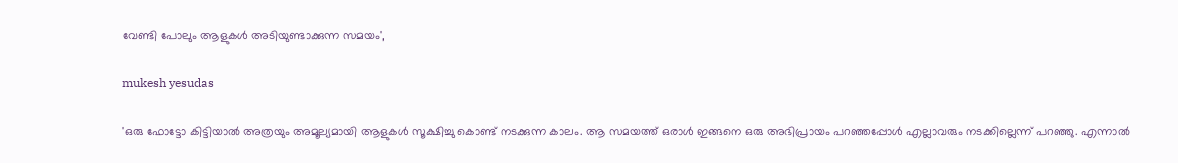വേണ്ടി പോലും ആളുകൾ അടിയുണ്ടാക്കുന്ന സമയം',

mukesh yesudas

'ഒരു ഫോട്ടോ കിട്ടിയാൽ അത്രയും അമൂല്യമായി ആളുകൾ സൂക്ഷിച്ചു കൊണ്ട് നടക്കുന്ന കാലം. ആ സമയത്ത് ഒരാൾ ഇങ്ങനെ ഒരു അഭിപ്രായം പറഞ്ഞപ്പോൾ എല്ലാവരും നടക്കില്ലെന്ന് പറഞ്ഞു. എന്നാൽ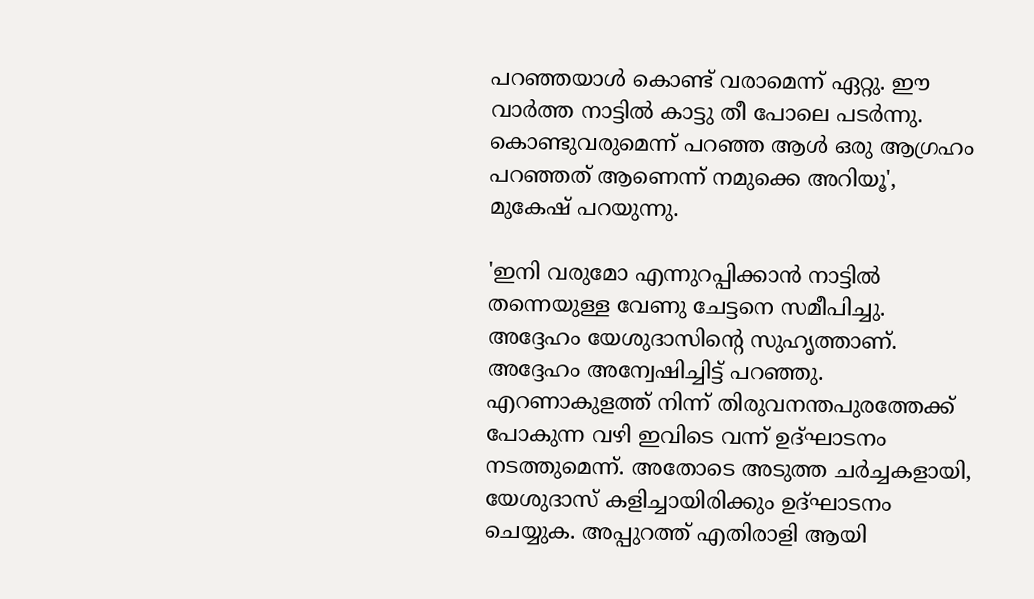പറഞ്ഞയാൾ കൊണ്ട് വരാമെന്ന് ഏറ്റു. ഈ വാർത്ത നാട്ടിൽ കാട്ടു തീ പോലെ പടർന്നു. കൊണ്ടുവരുമെന്ന് പറഞ്ഞ ആൾ ഒരു ആഗ്രഹം പറഞ്ഞത് ആണെന്ന് നമുക്കെ അറിയൂ', മുകേഷ് പറയുന്നു.

'ഇനി വരുമോ എന്നുറപ്പിക്കാൻ നാട്ടിൽ തന്നെയുള്ള വേണു ചേട്ടനെ സമീപിച്ചു. അദ്ദേഹം യേശുദാസിന്റെ സുഹൃത്താണ്. അദ്ദേഹം അന്വേഷിച്ചിട്ട് പറഞ്ഞു. എറണാകുളത്ത് നിന്ന് തിരുവനന്തപുരത്തേക്ക് പോകുന്ന വഴി ഇവിടെ വന്ന് ഉദ്‌ഘാടനം നടത്തുമെന്ന്. അതോടെ അടുത്ത ചർച്ചകളായി, യേശുദാസ് കളിച്ചായിരിക്കും ഉദ്‌ഘാടനം ചെയ്യുക. അപ്പുറത്ത് എതിരാളി ആയി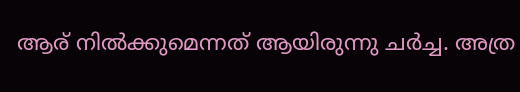ആര് നിൽക്കുമെന്നത് ആയിരുന്നു ചർച്ച. അത്ര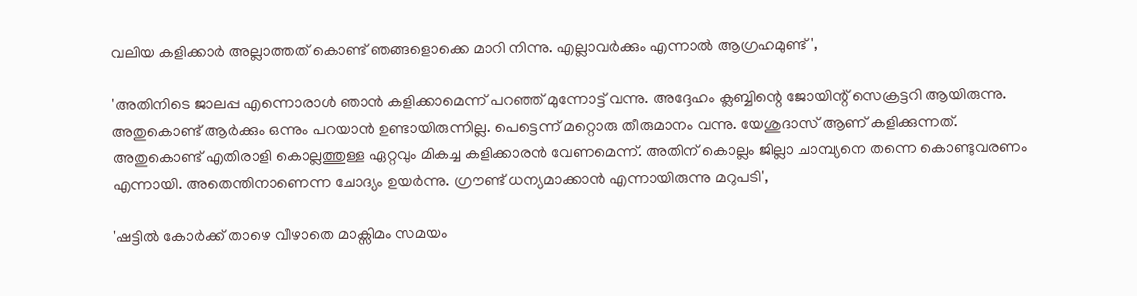വലിയ കളിക്കാർ അല്ലാത്തത് കൊണ്ട് ഞങ്ങളൊക്കെ മാറി നിന്നു. എല്ലാവർക്കും എന്നാൽ ആഗ്രഹമുണ്ട്',

'അതിനിടെ ജാലപ്പ എന്നൊരാൾ ഞാൻ കളിക്കാമെന്ന് പറഞ്ഞ് മുന്നോട്ട് വന്നു. അദ്ദേഹം ക്ലബ്ബിന്റെ ജോയിന്റ് സെക്രട്ടറി ആയിരുന്നു. അതുകൊണ്ട് ആർക്കും ഒന്നും പറയാൻ ഉണ്ടായിരുന്നില്ല. പെട്ടെന്ന് മറ്റൊരു തീരുമാനം വന്നു. യേശുദാസ് ആണ് കളിക്കുന്നത്. അതുകൊണ്ട് എതിരാളി കൊല്ലത്തുള്ള ഏറ്റവും മികച്ച കളിക്കാരൻ വേണമെന്ന്. അതിന് കൊല്ലം ജില്ലാ ചാമ്പ്യനെ തന്നെ കൊണ്ടുവരണം എന്നായി. അതെന്തിനാണെന്ന ചോദ്യം ഉയർന്നു. ഗ്രൗണ്ട് ധന്യമാക്കാൻ എന്നായിരുന്നു മറുപടി',

'ഷട്ടിൽ കോർക്ക് താഴെ വീഴാതെ മാക്സിമം സമയം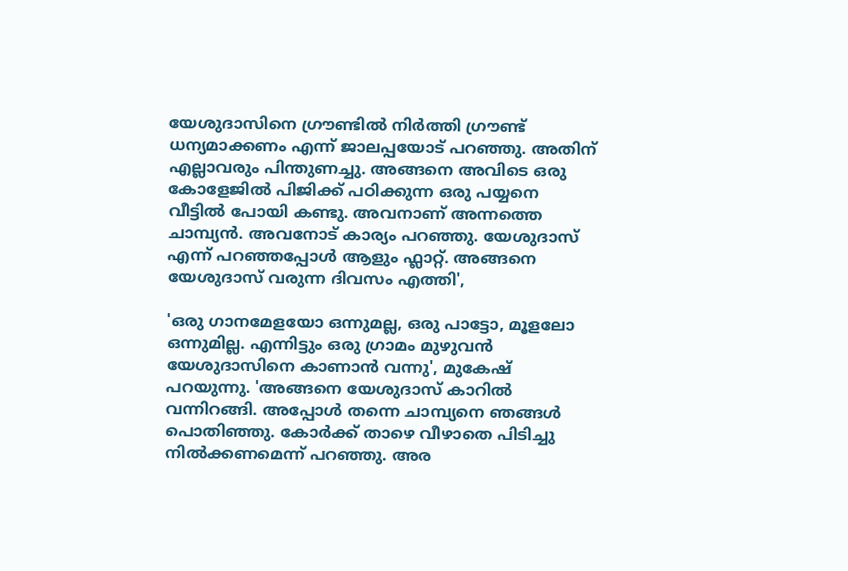യേശുദാസിനെ ഗ്രൗണ്ടിൽ നിർത്തി ഗ്രൗണ്ട് ധന്യമാക്കണം എന്ന് ജാലപ്പയോട് പറഞ്ഞു. അതിന് എല്ലാവരും പിന്തുണച്ചു. അങ്ങനെ അവിടെ ഒരു കോളേജിൽ പിജിക്ക് പഠിക്കുന്ന ഒരു പയ്യനെ വീട്ടിൽ പോയി കണ്ടു. അവനാണ് അന്നത്തെ ചാമ്പ്യൻ. അവനോട് കാര്യം പറഞ്ഞു. യേശുദാസ് എന്ന് പറഞ്ഞപ്പോൾ ആളും ഫ്ലാറ്റ്. അങ്ങനെ യേശുദാസ് വരുന്ന ദിവസം എത്തി',

'ഒരു ഗാനമേളയോ ഒന്നുമല്ല, ഒരു പാട്ടോ, മൂളലോ ഒന്നുമില്ല. എന്നിട്ടും ഒരു ഗ്രാമം മുഴുവൻ യേശുദാസിനെ കാണാൻ വന്നു', മുകേഷ് പറയുന്നു. 'അങ്ങനെ യേശുദാസ് കാറിൽ വന്നിറങ്ങി. അപ്പോൾ തന്നെ ചാമ്പ്യനെ ഞങ്ങൾ പൊതിഞ്ഞു. കോർക്ക് താഴെ വീഴാതെ പിടിച്ചു നിൽക്കണമെന്ന് പറഞ്ഞു. അര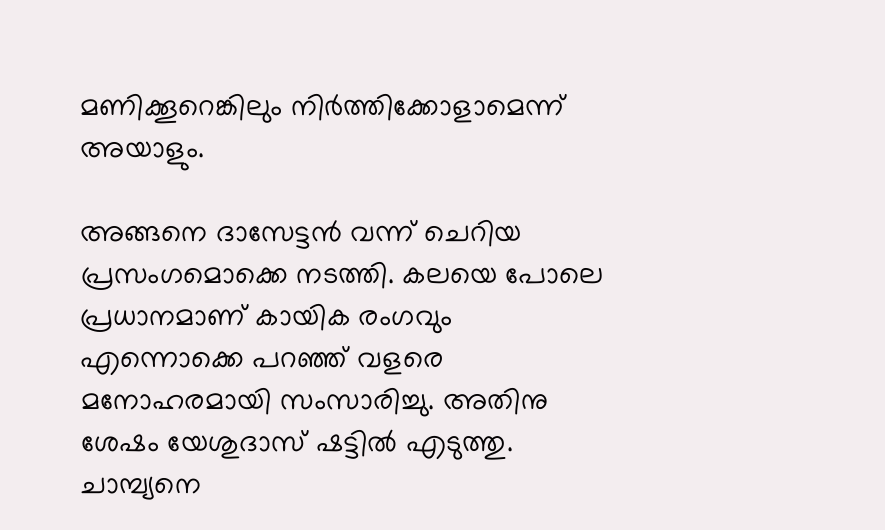മണിക്കൂറെങ്കിലും നിർത്തിക്കോളാമെന്ന് അയാളും.

അങ്ങനെ ദാസേട്ടൻ വന്ന് ചെറിയ പ്രസംഗമൊക്കെ നടത്തി. കലയെ പോലെ പ്രധാനമാണ് കായിക രംഗവും എന്നൊക്കെ പറഞ്ഞ് വളരെ മനോഹരമായി സംസാരിച്ചു. അതിനു ശേഷം യേശുദാസ് ഷട്ടിൽ എടുത്തു. ചാമ്പ്യനെ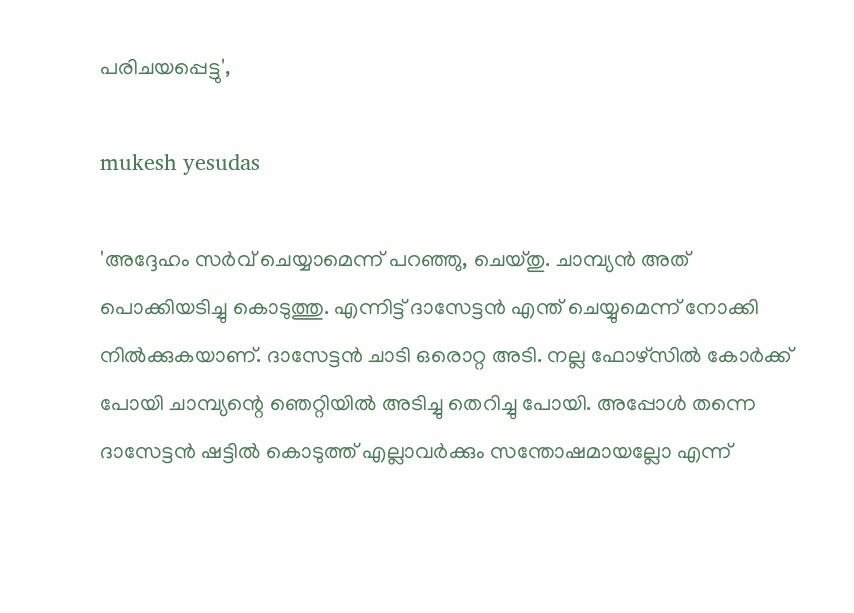പരിചയപ്പെട്ടു',

mukesh yesudas

'അദ്ദേഹം സർവ് ചെയ്യാമെന്ന് പറഞ്ഞു, ചെയ്തു. ചാമ്പ്യൻ അത് പൊക്കിയടിച്ചു കൊടുത്തു. എന്നിട്ട് ദാസേട്ടൻ എന്ത് ചെയ്യുമെന്ന് നോക്കി നിൽക്കുകയാണ്. ദാസേട്ടൻ ചാടി ഒരൊറ്റ അടി. നല്ല ഫോഴ്സിൽ കോർക്ക് പോയി ചാമ്പ്യന്റെ ഞെറ്റിയിൽ അടിച്ചു തെറിച്ചു പോയി. അപ്പോൾ തന്നെ ദാസേട്ടൻ ഷട്ടിൽ കൊടുത്ത് എല്ലാവർക്കും സന്തോഷമായല്ലോ എന്ന്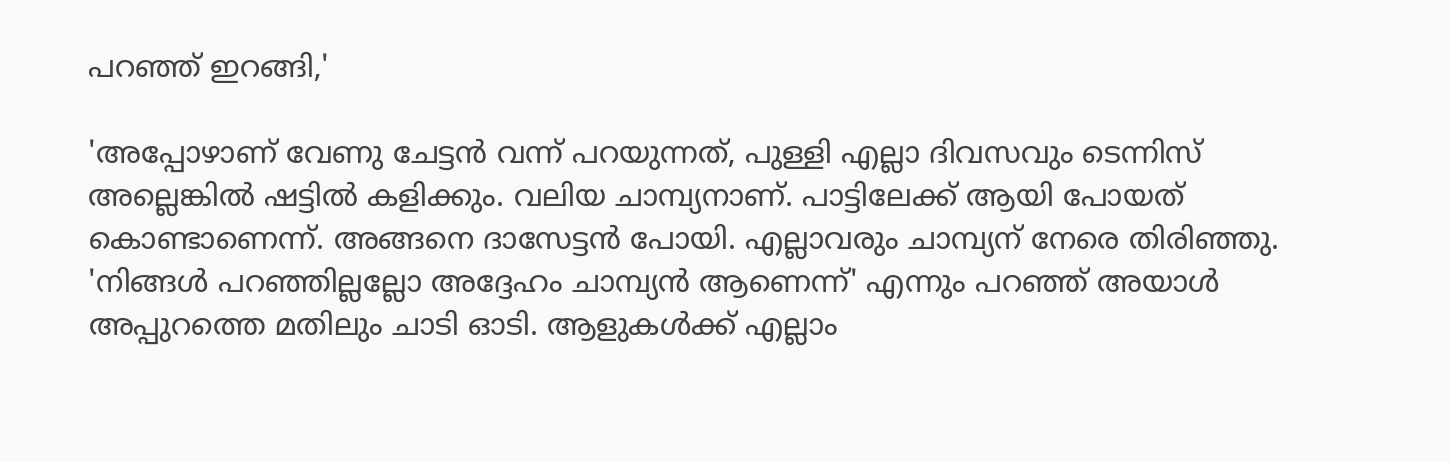പറഞ്ഞ് ഇറങ്ങി,'

'അപ്പോഴാണ് വേണു ചേട്ടൻ വന്ന് പറയുന്നത്, പുള്ളി എല്ലാ ദിവസവും ടെന്നിസ് അല്ലെങ്കിൽ ഷട്ടിൽ കളിക്കും. വലിയ ചാമ്പ്യനാണ്. പാട്ടിലേക്ക് ആയി പോയത് കൊണ്ടാണെന്ന്. അങ്ങനെ ദാസേട്ടൻ പോയി. എല്ലാവരും ചാമ്പ്യന് നേരെ തിരിഞ്ഞു. 'നിങ്ങൾ പറഞ്ഞില്ലല്ലോ അദ്ദേഹം ചാമ്പ്യൻ ആണെന്ന്' എന്നും പറഞ്ഞ് അയാൾ അപ്പുറത്തെ മതിലും ചാടി ഓടി. ആളുകൾക്ക് എല്ലാം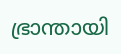ഭ്രാന്തായി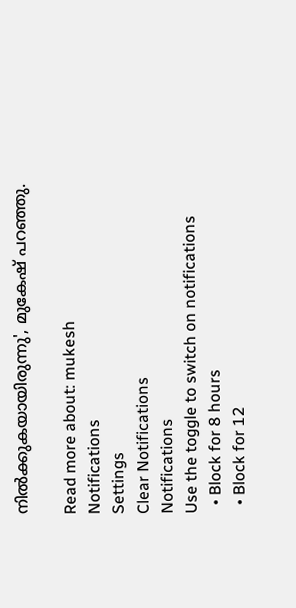നിൽക്കുകയായിരുന്നു', മുകേഷ് പറഞ്ഞു.

Read more about: mukesh
Notifications
Settings
Clear Notifications
Notifications
Use the toggle to switch on notifications
  • Block for 8 hours
  • Block for 12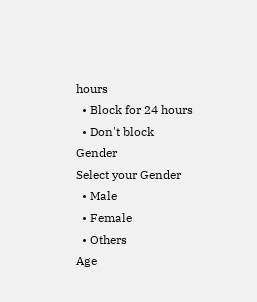hours
  • Block for 24 hours
  • Don't block
Gender
Select your Gender
  • Male
  • Female
  • Others
Age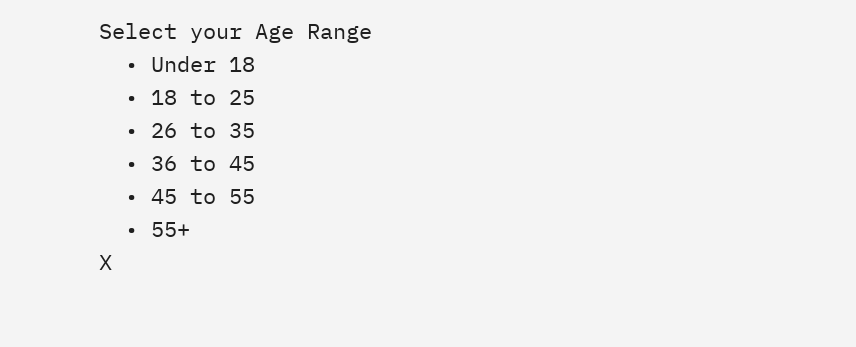Select your Age Range
  • Under 18
  • 18 to 25
  • 26 to 35
  • 36 to 45
  • 45 to 55
  • 55+
X